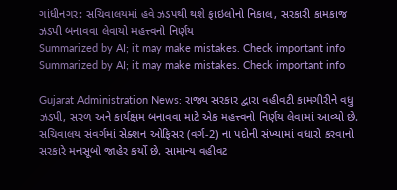ગાંધીનગર: સચિવાલયમાં હવે ઝડપથી થશે ફાઇલોનો નિકાલ, સરકારી કામકાજ ઝડપી બનાવવા લેવાયો મહત્ત્વનો નિર્ણય
Summarized by AI; it may make mistakes. Check important info
Summarized by AI; it may make mistakes. Check important info

Gujarat Administration News: રાજ્ય સરકાર દ્વારા વહીવટી કામગીરીને વધુ ઝડપી, સરળ અને કાર્યક્ષમ બનાવવા માટે એક મહત્ત્વનો નિર્ણય લેવામાં આવ્યો છે. સચિવાલય સંવર્ગમાં સેક્શન ઓફિસર (વર્ગ-2) ના પદોની સંખ્યામાં વધારો કરવાનો સરકારે મનસૂબો જાહેર કર્યો છે. સામાન્ય વહીવટ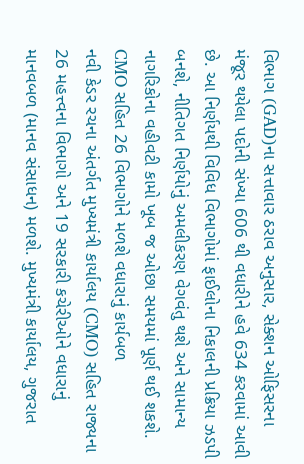વિભાગ (GAD)ના સત્તાવાર ઠરાવ અનુસાર, સેક્શન ઓફિસરના મંજૂર થયેલા પદોની સંખ્યા 606 થી વધારીને હવે 634 કરવામાં આવી છે. આ નિર્ણયથી વિવિધ વિભાગોમાં ફાઈલોના નિકાલની પ્રક્રિયા ઝડપી બનશે, નીતિગત નિર્ણયોનું અમલીકરણ વેગવંતુ થશે અને સામાન્ય નાગરિકોના વહીવટી કામો ખૂબ જ ઓછા સમયમાં પૂર્ણ થઈ શકશે.
CMO સહિત 26 વિભાગોને મળશે વધારાનું કાર્યબળ
નવી કેડર રચના અંતર્ગત મુખ્યમંત્રી કાર્યાલય (CMO) સહિત રાજ્યના 26 મહત્ત્વના વિભાગો અને 19 સરકારી કચેરીઓને વધારાનું માનવબળ (માનવ સંસાધન) મળશે. મુખ્યમંત્રી કાર્યાલય, ગુજરાત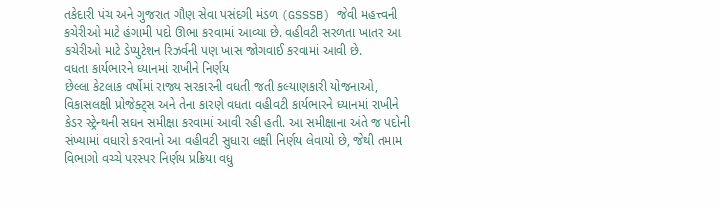તકેદારી પંચ અને ગુજરાત ગૌણ સેવા પસંદગી મંડળ (GSSSB) જેવી મહત્ત્વની કચેરીઓ માટે હંગામી પદો ઊભા કરવામાં આવ્યા છે. વહીવટી સરળતા ખાતર આ કચેરીઓ માટે ડેપ્યુટેશન રિઝર્વની પણ ખાસ જોગવાઈ કરવામાં આવી છે.
વધતા કાર્યભારને ધ્યાનમાં રાખીને નિર્ણય
છેલ્લા કેટલાક વર્ષોમાં રાજ્ય સરકારની વધતી જતી કલ્યાણકારી યોજનાઓ, વિકાસલક્ષી પ્રોજેક્ટ્સ અને તેના કારણે વધતા વહીવટી કાર્યભારને ધ્યાનમાં રાખીને કેડર સ્ટ્રેન્થની સઘન સમીક્ષા કરવામાં આવી રહી હતી. આ સમીક્ષાના અંતે જ પદોની સંખ્યામાં વધારો કરવાનો આ વહીવટી સુધારા લક્ષી નિર્ણય લેવાયો છે, જેથી તમામ વિભાગો વચ્ચે પરસ્પર નિર્ણય પ્રક્રિયા વધુ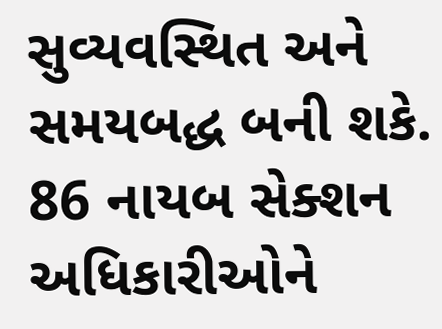સુવ્યવસ્થિત અને સમયબદ્ધ બની શકે.
86 નાયબ સેક્શન અધિકારીઓને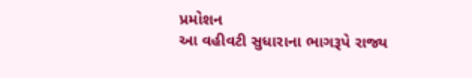પ્રમોશન
આ વહીવટી સુધારાના ભાગરૂપે રાજ્ય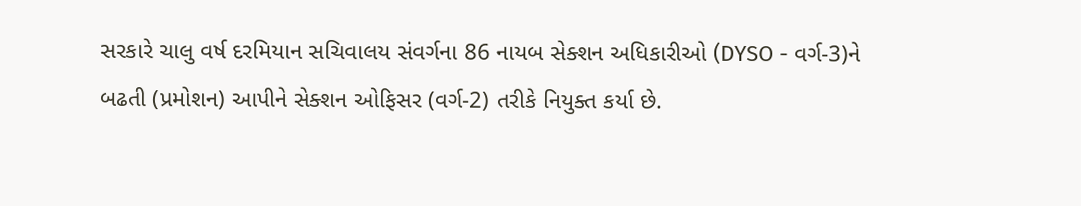સરકારે ચાલુ વર્ષ દરમિયાન સચિવાલય સંવર્ગના 86 નાયબ સેક્શન અધિકારીઓ (DYSO - વર્ગ-3)ને બઢતી (પ્રમોશન) આપીને સેક્શન ઓફિસર (વર્ગ-2) તરીકે નિયુક્ત કર્યા છે.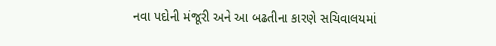નવા પદોની મંજૂરી અને આ બઢતીના કારણે સચિવાલયમાં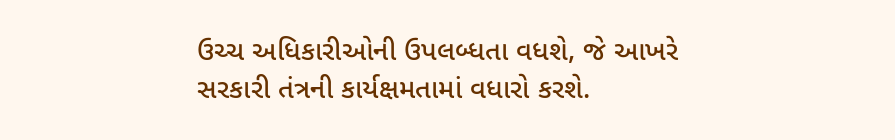ઉચ્ચ અધિકારીઓની ઉપલબ્ધતા વધશે, જે આખરે સરકારી તંત્રની કાર્યક્ષમતામાં વધારો કરશે.